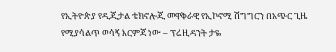የኢትዮጵያ የዲጂታል ቴክኖሎጂ መዋቅራዊ የኢኮኖሚ ሽግግርን በአጭር ጊዜ የሚያሳልጥ ወሳኝ እርምጃ ነው – ፕሬዚዳንት ታዬ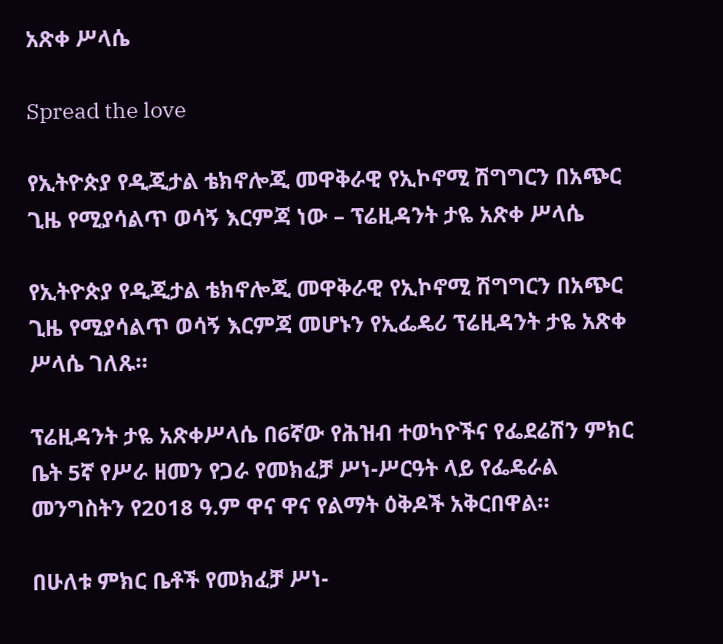አጽቀ ሥላሴ

Spread the love

የኢትዮጵያ የዲጂታል ቴክኖሎጂ መዋቅራዊ የኢኮኖሚ ሽግግርን በአጭር ጊዜ የሚያሳልጥ ወሳኝ እርምጃ ነው – ፕሬዚዳንት ታዬ አጽቀ ሥላሴ

የኢትዮጵያ የዲጂታል ቴክኖሎጂ መዋቅራዊ የኢኮኖሚ ሽግግርን በአጭር ጊዜ የሚያሳልጥ ወሳኝ እርምጃ መሆኑን የኢፌዴሪ ፕሬዚዳንት ታዬ አጽቀ ሥላሴ ገለጹ።

ፕሬዚዳንት ታዬ አጽቀሥላሴ በ6ኛው የሕዝብ ተወካዮችና የፌደሬሽን ምክር ቤት 5ኛ የሥራ ዘመን የጋራ የመክፈቻ ሥነ-ሥርዓት ላይ የፌዴራል መንግስትን የ2018 ዓ.ም ዋና ዋና የልማት ዕቅዶች አቅርበዋል።

በሁለቱ ምክር ቤቶች የመክፈቻ ሥነ-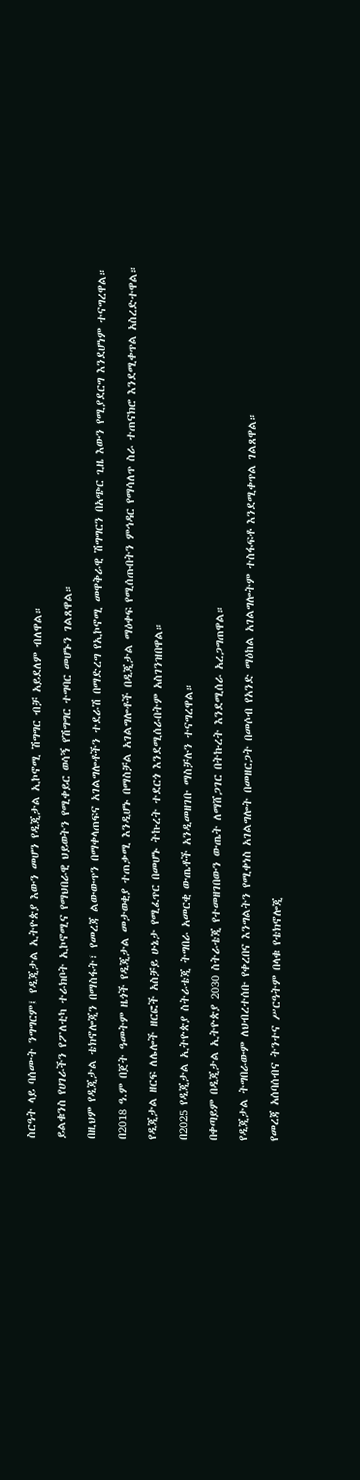ስርዓት ላይ ባሰሙት ንግግርም፤ የዲጂታል ኢትዮጵያ እውን መሆን የዲጂታል ኢኮኖሚ ሽግግር ብቻ አይደለም ብለዋል።

ይልቁንስ የሀገራችን የፖለቲካ ተራክቦት ኢኮኖሚና የማህበራዊ ህይወትን የሚቀይር ወሳኝ የሽግግር ተግባር መሆኑን ገልጸዋል።

በዚህም የዲጂታል ቴክኖሎጂን በማስፋት፣ የመረጃ ልውውጥን በማቀላጠፍና አገልግሎቶችን ተደራሽ በማድረግ የኢኮኖሚ መዋቅራዊ ሽግግርን በአጭር ጊዜ እውን የሚያደርግ እንደሆነም ተናግረዋል።

በ2018 ዓ.ም በጀት ዓመትም ዜጎች የዲጂታል መታወቂያ ተጠቃሚ እንዲሆኑ በማስቻል አገልግሎቶች በዲጂታል ማዕቀፍ የሚሰጡበትን ምኅዳር የማሳለጥ ስራ ተጠናክሮ እንደሚቀጥል አስረድተዋል።

የዲጂታል ዘርፍ ለሌሎች ዘርፎች አስቻይ ሁኔታ የሚፈጥር በመሆኑ ትኩረት ተደርጎ እንደሚሰራበትም አስገንዝበዋል።

በ2025 የዲጂታል ኢትዮጵያ ስትራቴጂ ትግበራ አመርቂ ውጤቶች አንዲመዘገቡ ማስቻሉን ተናግረዋል።

በቀጣይም በዲጂታል ኢትዮጵያ 2030 ስትራቴጂ የተመዘገበውን ውጤት ለማሸጋገር በትኩረት እንደሚሰራ አረጋግጠዋል።

የዲጂታል ትግበራውም ለህብረተሰቡ የቀረበና እንግልትን የሚቀነስ አገልግሎት በመዘርጋት በመሶብ የአንድ ማዕከል አገልግሎትም ተስፋፍቶ እንደሚቀጥል ገልጸዋል።

የመረጃ አሰባሰብና ትንተና ሥርዓትም በላቁ የቴክኖሎጂ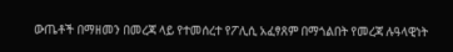ውጤቶች በማዘመን በመረጃ ላይ የተመሰረተ የፖሊሲ አፈፃጸም በማጎልበት የመረጃ ሉዓላዊነት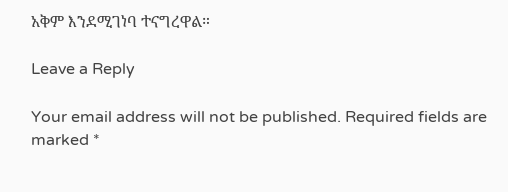አቅም እንደሚገነባ ተናግረዋል።

Leave a Reply

Your email address will not be published. Required fields are marked *